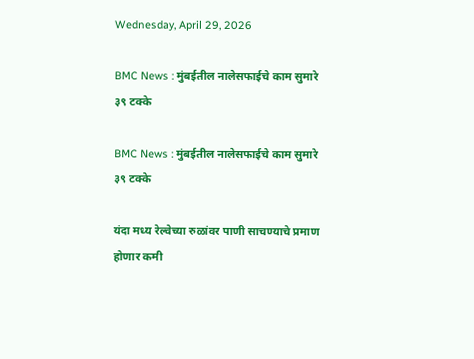Wednesday, April 29, 2026

BMC News : मुंबईतील नालेसफाईचे काम सुमारे ३९ टक्के

BMC News : मुंबईतील नालेसफाईचे काम सुमारे ३९ टक्के

यंदा मध्य रेल्वेच्या रुळांवर पाणी साचण्याचे प्रमाण होणार कमी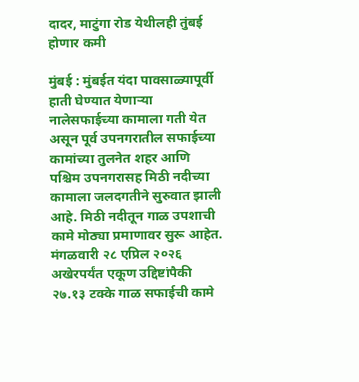दादर, माटुंगा रोड येथीलही तुंबई होणार कमी

मुंबई : मुंबईत यंदा पावसाळ्यापूर्वी हाती घेण्यात येणाऱ्या नालेसफाईच्या कामाला गती येत असून पूर्व उपनगरातील सफाईच्या कामांच्या तुलनेत शहर आणि पश्चिम उपनगरासह मिठी नदीच्या कामाला जलदगतीने सुरुवात झाली आहे. मिठी नदीतून गाळ उपशाची कामे मोठ्या प्रमाणावर सुरू आहेत. मंगळवारी २८ एप्रिल २०२६ अखेरपर्यंत एकूण उद्दिष्टांपैकी २७.१३ टक्के गाळ सफाईची कामे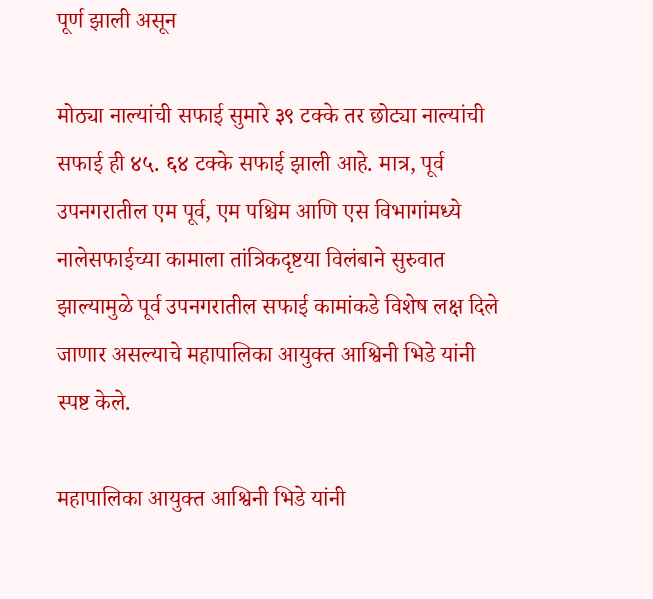पूर्ण झाली असून

मोठ्या नाल्यांची सफाई सुमारे ३९ टक्के तर छोट्या नाल्यांची सफाई ही ४५. ६४ टक्के सफाई झाली आहे. मात्र, पूर्व उपनगरातील एम पूर्व, एम पश्चिम आणि एस विभागांमध्ये नालेसफाईच्या कामाला तांत्रिकदृष्टया विलंबाने सुरुवात झाल्यामुळे पूर्व उपनगरातील सफाई कामांकडे विशेष लक्ष दिले जाणार असल्याचे महापालिका आयुक्त आश्विनी भिडे यांनी स्पष्ट केले.

महापालिका आयुक्त आश्विनी भिडे यांनी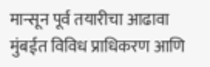मान्सून पूर्व तयारीचा आढावा मुंबईत विविध प्राधिकरण आणि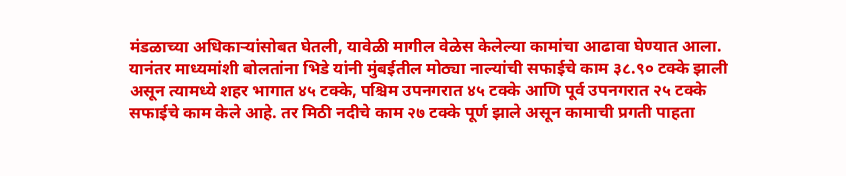मंडळाच्या अधिकाऱ्यांसोबत घेतली, यावेळी मागील वेळेस केलेल्या कामांचा आढावा घेण्यात आला. यानंतर माध्यमांशी बोलतांना भिडे यांनी मुंबईतील मोठ्या नाल्यांची सफाईचे काम ३८.९० टक्के झाली असून त्यामध्ये शहर भागात ४५ टक्के, पश्चिम उपनगरात ४५ टक्के आणि पूर्व उपनगरात २५ टक्के सफाईचे काम केले आहे. तर मिठी नदीचे काम २७ टक्के पूर्ण झाले असून कामाची प्रगती पाहता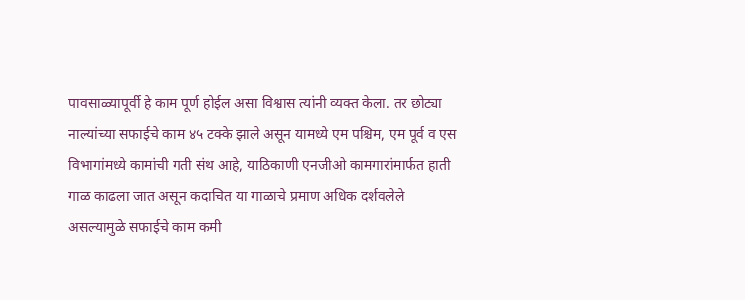पावसाळ्यापूर्वी हे काम पूर्ण होईल असा विश्वास त्यांनी व्यक्त केला. तर छोट्या नाल्यांच्या सफाईचे काम ४५ टक्के झाले असून यामध्ये एम पश्चिम, एम पूर्व व एस विभागांमध्ये कामांची गती संथ आहे, याठिकाणी एनजीओ कामगारांमार्फत हाती गाळ काढला जात असून कदाचित या गाळाचे प्रमाण अधिक दर्शवलेले असल्यामुळे सफाईचे काम कमी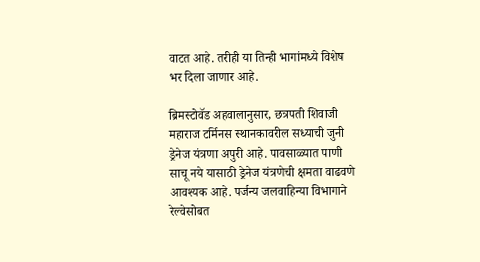वाटत आहे. तरीही या तिन्ही भागांमध्ये विशेष भर दिला जाणार आहे.

ब्रिमस्टोवॅड अहवालानुसार, छत्रपती शिवाजी महाराज टर्मिनस स्थानकावरील सध्याची जुनी ड्रेनेज यंत्रणा अपुरी आहे. पावसाळ्यात पाणी साचू नये यासाठी ड्रेनेज यंत्रणेची क्षमता वाढवणे आवश्यक आहे. पर्जन्य जलवाहिन्या विभागाने रेल्वेसोबत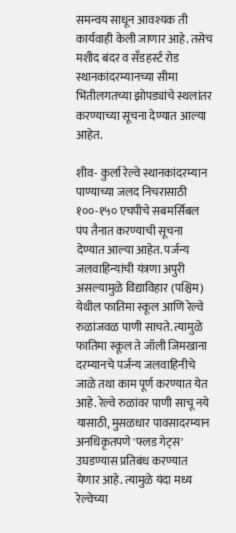समन्वय साधून आवश्यक ती कार्यवाही केली जाणार आहे. तसेच मशीद बंदर व सँडहर्स्ट रोड स्थानकांदरम्यानच्या सीमा भिंतीलगतच्या झोपड्यांचे स्थलांतर करण्याच्या सूचना देण्यात आल्या आहेत.

शीव- कुर्ला रेल्वे स्थानकांदरम्यान पाण्याच्या जलद निचरासाठी १००-१५० एचपीचे सबमर्सिबल पंप तैनात करण्याची सूचना देण्यात आल्या आहेत. पर्जन्य जलवाहिन्यांची यंत्रणा अपुरी असल्यामुळे विद्याविहार (पश्चिम) येथील फातिमा स्कूल आणि रेल्वे रुळांजवळ पाणी साचते. त्यामुळे फातिमा स्कूल ते जॉली जिमखाना दरम्यानचे पर्जन्य जलवाहिनीचे जाळे तथा काम पूर्ण करण्यात येत आहे. रेल्वे रुळांवर पाणी साचू नये यासाठी, मुसळधार पावसादरम्यान अनधिकृतपणे 'फ्लड गेट्स' उघडण्यास प्रतिबंध करण्यात येणार आहे. त्यामुळे यंदा मध्य रेल्वेच्या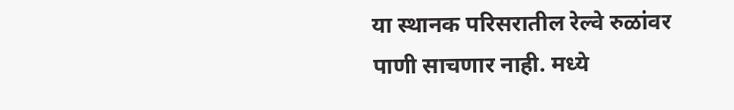या स्थानक परिसरातील रेल्वे रुळांवर पाणी साचणार नाही. मध्ये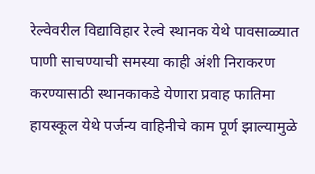रेल्वेवरील विद्याविहार रेल्वे स्थानक येथे पावसाळ्यात पाणी साचण्याची समस्या काही अंशी निराकरण करण्यासाठी स्थानकाकडे येणारा प्रवाह फातिमा हायस्कूल येथे पर्जन्य वाहिनीचे काम पूर्ण झाल्यामुळे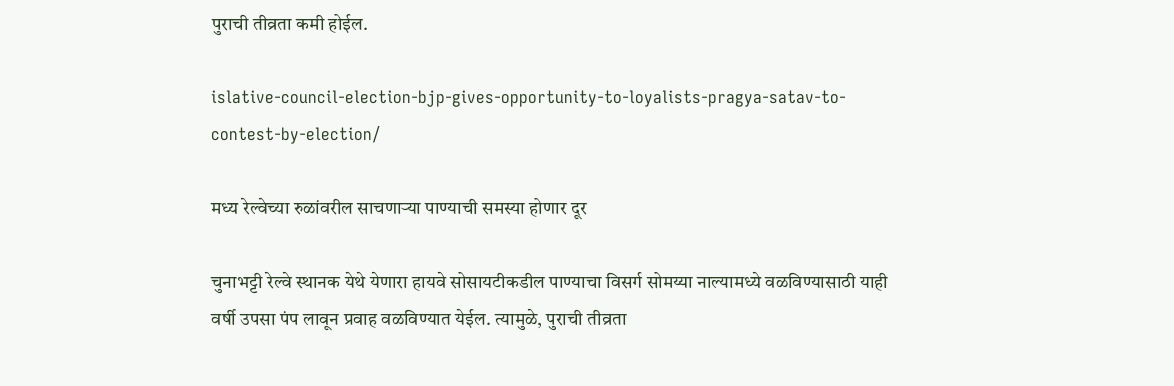पुराची तीव्रता कमी होईल.

islative-council-election-bjp-gives-opportunity-to-loyalists-pragya-satav-to-contest-by-election/

मध्य रेल्वेच्या रुळांवरील साचणाऱ्या पाण्याची समस्या होणार दूर

चुनाभट्टी रेल्वे स्थानक येथे येणारा हायवे सोसायटीकडील पाण्याचा विसर्ग सोमय्या नाल्यामध्ये वळविण्यासाठी याही वर्षी उपसा पंप लावून प्रवाह वळविण्यात येईल. त्यामुळे, पुराची तीव्रता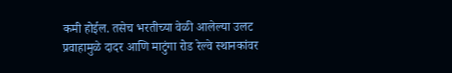कमी होईल. तसेच भरतीच्या वेळी आलेल्या उलट प्रवाहामुळे दादर आणि माटुंगा रोड रेल्वे स्थानकांवर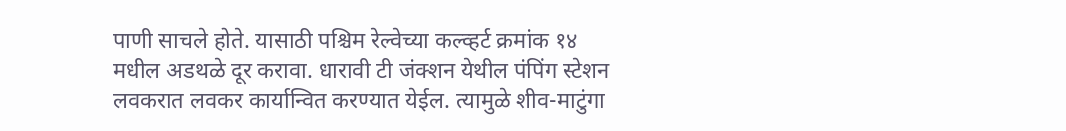पाणी साचले होते. यासाठी पश्चिम रेल्वेच्या कल्व्हर्ट क्रमांक १४ मधील अडथळे दूर करावा. धारावी टी जंक्शन येथील पंपिंग स्टेशन लवकरात लवकर कार्यान्वित करण्यात येईल. त्यामुळे शीव-माटुंगा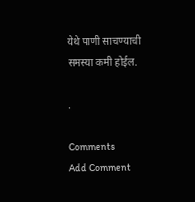येथे पाणी साचण्याची समस्या कमी होईल.

.

Comments
Add Comment